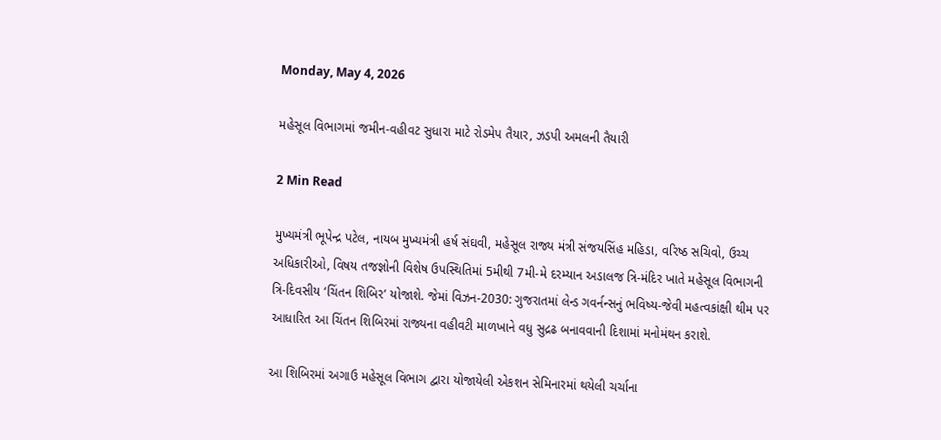Monday, May 4, 2026

મહેસૂલ વિભાગમાં જમીન-વહીવટ સુધારા માટે રોડમેપ તૈયાર, ઝડપી અમલની તૈયારી

2 Min Read

મુખ્યમંત્રી ભૂપેન્દ્ર પટેલ, નાયબ મુખ્યમંત્રી હર્ષ સંઘવી, મહેસૂલ રાજ્ય મંત્રી સંજયસિંહ મહિડા, વરિષ્ઠ સચિવો, ઉચ્ચ અધિકારીઓ, વિષય તજજ્ઞોની વિશેષ ઉપસ્થિતિમાં 5મીથી 7મી-મે દરમ્યાન અડાલજ ત્રિ-મંદિર ખાતે મહેસૂલ વિભાગની ત્રિ-દિવસીય ‘ચિંતન શિબિર’ યોજાશે. જેમાં વિઝન-2030: ગુજરાતમાં લેન્ડ ગવર્નન્સનું ભવિષ્ય-જેવી મહત્વકાંક્ષી થીમ પર આધારિત આ ચિંતન શિબિરમાં રાજ્યના વહીવટી માળખાને વધુ સુદ્રઢ બનાવવાની દિશામાં મનોમંથન કરાશે.

આ શિબિરમાં અગાઉ મહેસૂલ વિભાગ દ્વારા યોજાયેલી એકશન સેમિનારમાં થયેલી ચર્ચાના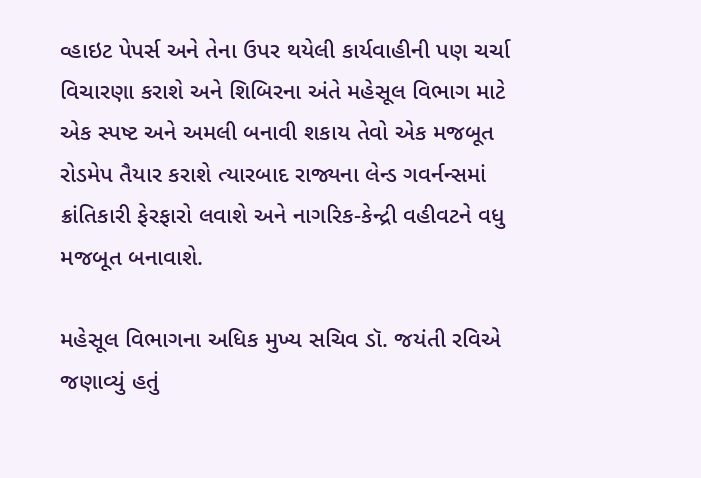વ્હાઇટ પેપર્સ અને તેના ઉપર થયેલી કાર્યવાહીની પણ ચર્ચા વિચારણા કરાશે અને શિબિરના અંતે મહેસૂલ વિભાગ માટે એક સ્પષ્ટ અને અમલી બનાવી શકાય તેવો એક મજબૂત રોડમેપ તૈયાર કરાશે ત્યારબાદ રાજ્યના લેન્ડ ગવર્નન્સમાં ક્રાંતિકારી ફેરફારો લવાશે અને નાગરિક-કેન્દ્રી વહીવટને વધુ મજબૂત બનાવાશે.

મહેસૂલ વિભાગના અધિક મુખ્ય સચિવ ડૉ. જયંતી રવિએ જણાવ્યું હતું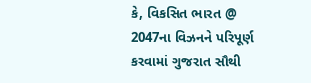કે, વિકસિત ભારત @ 2047ના વિઝનને પરિપૂર્ણ કરવામાં ગુજરાત સૌથી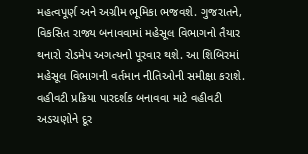મહત્વપૂર્ણ અને અગ્રીમ ભૂમિકા ભજવશે. ગુજરાતને, વિકસિત રાજ્ય બનાવવામાં મહેસૂલ વિભાગનો તૈયાર થનારો રોડમેપ અગત્યનો પૂરવાર થશે. આ શિબિરમાં મહેસૂલ વિભાગની વર્તમાન નીતિઓની સમીક્ષા કરાશે. વહીવટી પ્રક્રિયા પારદર્શક બનાવવા માટે વહીવટી અડચણોને દૂર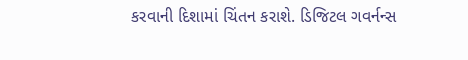કરવાની દિશામાં ચિંતન કરાશે. ડિજિટલ ગવર્નન્સ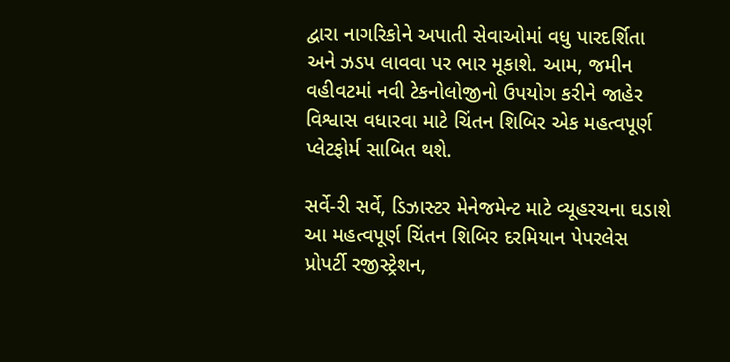દ્વારા નાગરિકોને અપાતી સેવાઓમાં વધુ પારદર્શિતા અને ઝડપ લાવવા પર ભાર મૂકાશે. આમ, જમીન વહીવટમાં નવી ટેકનોલોજીનો ઉપયોગ કરીને જાહેર વિશ્વાસ વધારવા માટે ચિંતન શિબિર એક મહત્વપૂર્ણ પ્લેટફોર્મ સાબિત થશે.

સર્વે-રી સર્વે, ડિઝાસ્ટર મેનેજમેન્ટ માટે વ્યૂહરચના ઘડાશે
આ મહત્વપૂર્ણ ચિંતન શિબિર દરમિયાન પેપરલેસ પ્રોપર્ટી રજીસ્ટ્રેશન,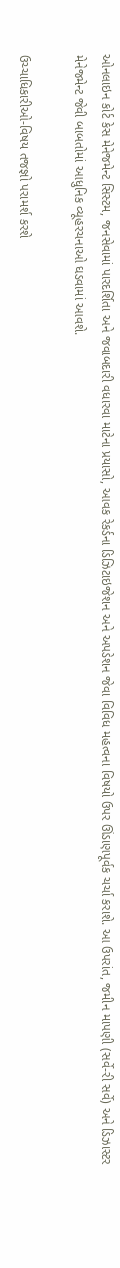ઓનલાઇન કોર્ટ કેસ મેનેજમેન્ટ સિસ્ટમ, જનસેવામાં પારદર્શિતા અને જવાબદારી વધારવા માટેના પ્રયાસો, આવક રેકર્ડના ડિઝિટાઇજેશન અને અપડેશન જેવા વિવિધ મહત્વના વિષયો ઉપર ઊંડાણપૂર્વક ચર્ચા કરાશે. આ ઉપરાંત, જમીન માપણી (સર્વે-રી સર્વે) અને ડિઝાસ્ટર મેનેજમેન્ટ જેવી બાબતોમાં આધુનિક વ્યૂહરચનાઓ ઘડવામાં આવશે.

ઉચ્ચાધિકારીઓ-વિષય તજજ્ઞો પરામર્શ કરશે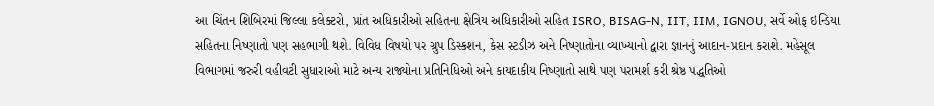આ ચિંતન શિબિરમાં જિલ્લા કલેક્ટરો, પ્રાંત અધિકારીઓ સહિતના ક્ષેત્રિય અધિકારીઓ સહિત ISRO, BISAG-N, IIT, IIM, IGNOU, સર્વે ઓફ ઇન્ડિયા સહિતના નિષ્ણાતો પણ સહભાગી થશે. વિવિધ વિષયો પર ગ્રુપ ડિસ્કશન, કેસ સ્ટડીઝ અને નિષ્ણાતોના વ્યાખ્યાનો દ્વારા જ્ઞાનનું આદાન-પ્રદાન કરાશે. મહેસૂલ વિભાગમાં જરુરી વહીવટી સુધારાઓ માટે અન્ય રાજ્યોના પ્રતિનિધિઓ અને કાયદાકીય નિષ્ણાતો સાથે પણ પરામર્શ કરી શ્રેષ્ઠ પદ્ધતિઓ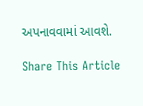અપનાવવામાં આવશે.

Share This Article